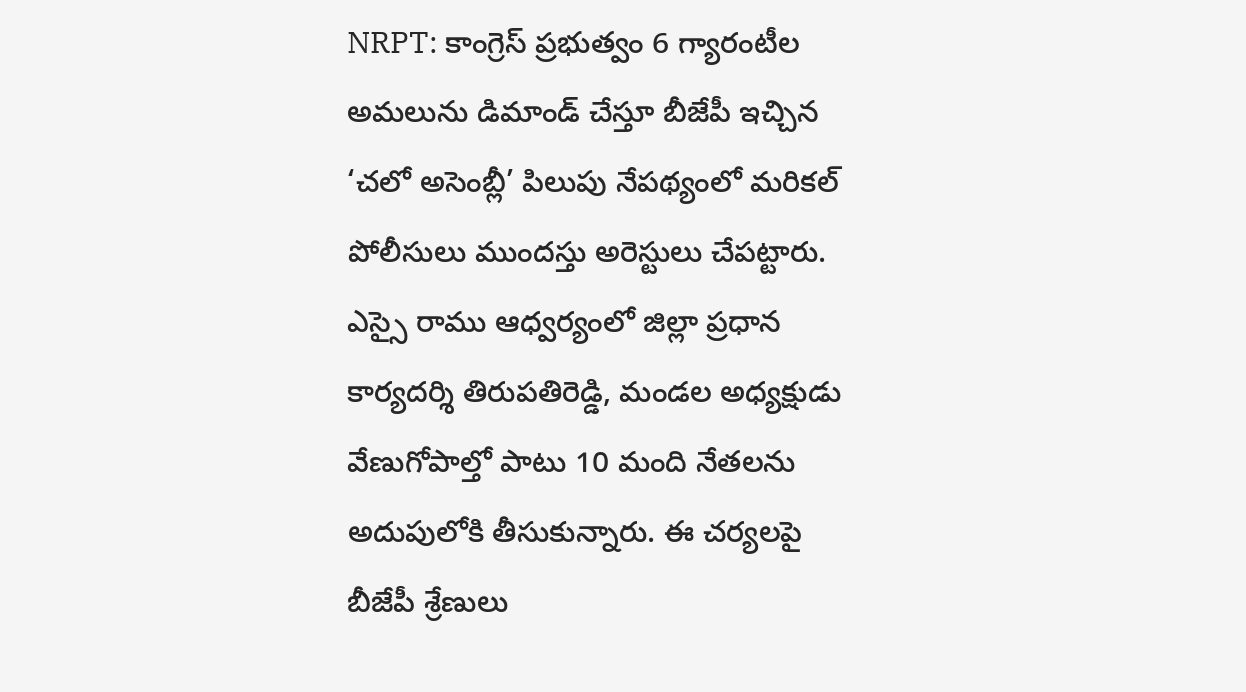NRPT: కాంగ్రెస్ ప్రభుత్వం 6 గ్యారంటీల అమలును డిమాండ్ చేస్తూ బీజేపీ ఇచ్చిన ‘చలో అసెంబ్లీ’ పిలుపు నేపథ్యంలో మరికల్ పోలీసులు ముందస్తు అరెస్టులు చేపట్టారు. ఎస్సై రాము ఆధ్వర్యంలో జిల్లా ప్రధాన కార్యదర్శి తిరుపతిరెడ్డి, మండల అధ్యక్షుడు వేణుగోపాల్తో పాటు 10 మంది నేతలను అదుపులోకి తీసుకున్నారు. ఈ చర్యలపై బీజేపీ శ్రేణులు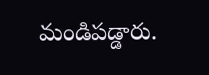మండిపడ్డారు.